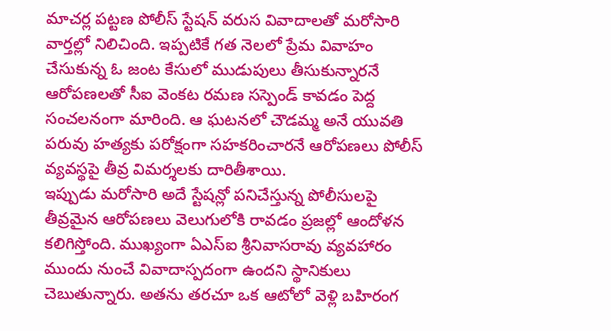మాచర్ల పట్టణ పోలీస్ స్టేషన్ వరుస వివాదాలతో మరోసారి వార్తల్లో నిలిచింది. ఇప్పటికే గత నెలలో ప్రేమ వివాహం చేసుకున్న ఓ జంట కేసులో ముడుపులు తీసుకున్నారనే ఆరోపణలతో సీఐ వెంకట రమణ సస్పెండ్ కావడం పెద్ద సంచలనంగా మారింది. ఆ ఘటనలో చౌడమ్మ అనే యువతి పరువు హత్యకు పరోక్షంగా సహకరించారనే ఆరోపణలు పోలీస్ వ్యవస్థపై తీవ్ర విమర్శలకు దారితీశాయి.
ఇప్పుడు మరోసారి అదే స్టేషన్లో పనిచేస్తున్న పోలీసులపై తీవ్రమైన ఆరోపణలు వెలుగులోకి రావడం ప్రజల్లో ఆందోళన కలిగిస్తోంది. ముఖ్యంగా ఏఎస్ఐ శ్రీనివాసరావు వ్యవహారం ముందు నుంచే వివాదాస్పదంగా ఉందని స్థానికులు చెబుతున్నారు. అతను తరచూ ఒక ఆటోలో వెళ్లి బహిరంగ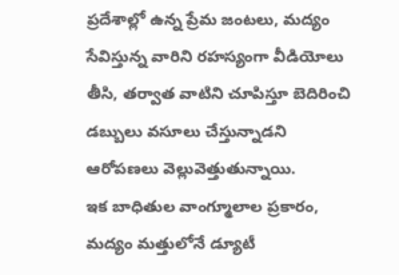ప్రదేశాల్లో ఉన్న ప్రేమ జంటలు, మద్యం సేవిస్తున్న వారిని రహస్యంగా వీడియోలు తీసి, తర్వాత వాటిని చూపిస్తూ బెదిరించి డబ్బులు వసూలు చేస్తున్నాడని ఆరోపణలు వెల్లువెత్తుతున్నాయి.
ఇక బాధితుల వాంగ్మూలాల ప్రకారం, మద్యం మత్తులోనే డ్యూటీ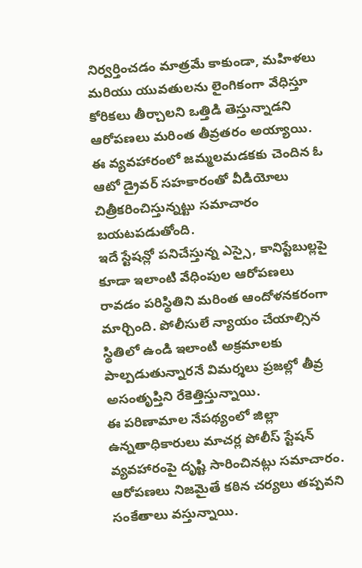నిర్వర్తించడం మాత్రమే కాకుండా, మహిళలు మరియు యువతులను లైంగికంగా వేధిస్తూ కోరికలు తీర్చాలని ఒత్తిడి తెస్తున్నాడని ఆరోపణలు మరింత తీవ్రతరం అయ్యాయి. ఈ వ్యవహారంలో జమ్మలమడకకు చెందిన ఓ ఆటో డ్రైవర్ సహకారంతో వీడియోలు చిత్రీకరించిస్తున్నట్టు సమాచారం బయటపడుతోంది.
ఇదే స్టేషన్లో పనిచేస్తున్న ఎస్సై, కానిస్టేబుల్లపై కూడా ఇలాంటి వేధింపుల ఆరోపణలు రావడం పరిస్థితిని మరింత ఆందోళనకరంగా మార్చింది. పోలీసులే న్యాయం చేయాల్సిన స్థితిలో ఉండి ఇలాంటి అక్రమాలకు పాల్పడుతున్నారనే విమర్శలు ప్రజల్లో తీవ్ర అసంతృప్తిని రేకెత్తిస్తున్నాయి.
ఈ పరిణామాల నేపథ్యంలో జిల్లా ఉన్నతాధికారులు మాచర్ల పోలీస్ స్టేషన్ వ్యవహారంపై దృష్టి సారించినట్లు సమాచారం. ఆరోపణలు నిజమైతే కఠిన చర్యలు తప్పవని సంకేతాలు వస్తున్నాయి.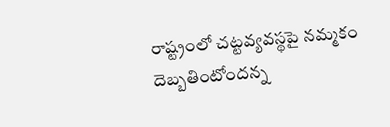రాష్ట్రంలో చట్టవ్యవస్థపై నమ్మకం దెబ్బతింటోందన్న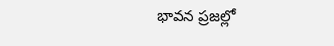భావన ప్రజల్లో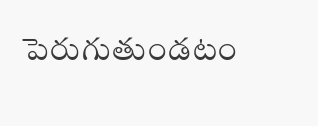పెరుగుతుండటం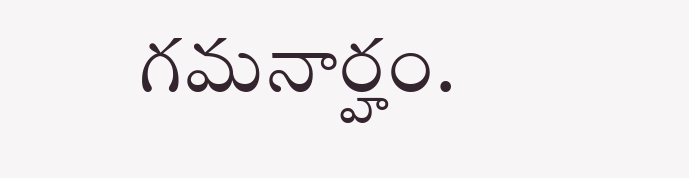గమనార్హం.